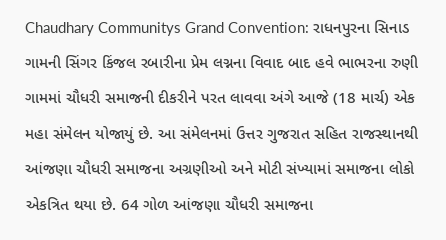Chaudhary Communitys Grand Convention: રાધનપુરના સિનાડ ગામની સિંગર કિંજલ રબારીના પ્રેમ લગ્નના વિવાદ બાદ હવે ભાભરના રુણી ગામમાં ચૌધરી સમાજની દીકરીને પરત લાવવા અંગે આજે (18 માર્ચ) એક મહા સંમેલન યોજાયું છે. આ સંમેલનમાં ઉત્તર ગુજરાત સહિત રાજસ્થાનથી આંજણા ચૌધરી સમાજના અગ્રણીઓ અને મોટી સંખ્યામાં સમાજના લોકો એકત્રિત થયા છે. 64 ગોળ આંજણા ચૌધરી સમાજના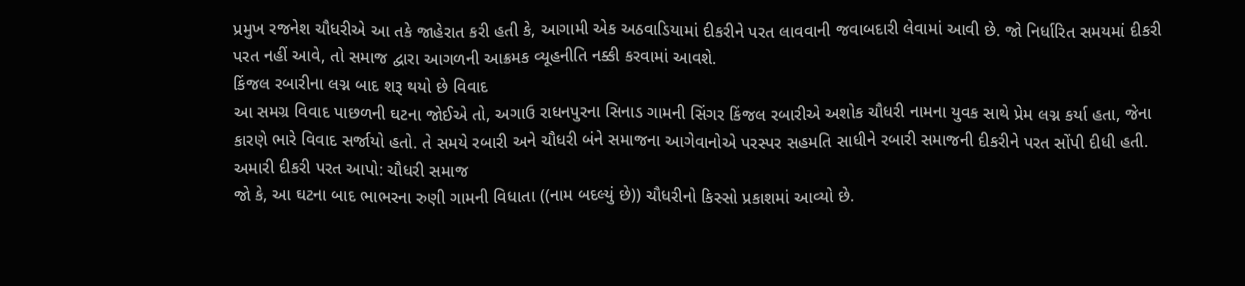પ્રમુખ રજનેશ ચૌધરીએ આ તકે જાહેરાત કરી હતી કે, આગામી એક અઠવાડિયામાં દીકરીને પરત લાવવાની જવાબદારી લેવામાં આવી છે. જો નિર્ધારિત સમયમાં દીકરી પરત નહીં આવે, તો સમાજ દ્વારા આગળની આક્રમક વ્યૂહનીતિ નક્કી કરવામાં આવશે.
કિંજલ રબારીના લગ્ન બાદ શરૂ થયો છે વિવાદ
આ સમગ્ર વિવાદ પાછળની ઘટના જોઈએ તો, અગાઉ રાધનપુરના સિનાડ ગામની સિંગર કિંજલ રબારીએ અશોક ચૌધરી નામના યુવક સાથે પ્રેમ લગ્ન કર્યા હતા, જેના કારણે ભારે વિવાદ સર્જાયો હતો. તે સમયે રબારી અને ચૌધરી બંને સમાજના આગેવાનોએ પરસ્પર સહમતિ સાધીને રબારી સમાજની દીકરીને પરત સોંપી દીધી હતી.
અમારી દીકરી પરત આપો: ચૌધરી સમાજ
જો કે, આ ઘટના બાદ ભાભરના રુણી ગામની વિધાતા ((નામ બદલ્યું છે)) ચૌધરીનો કિસ્સો પ્રકાશમાં આવ્યો છે.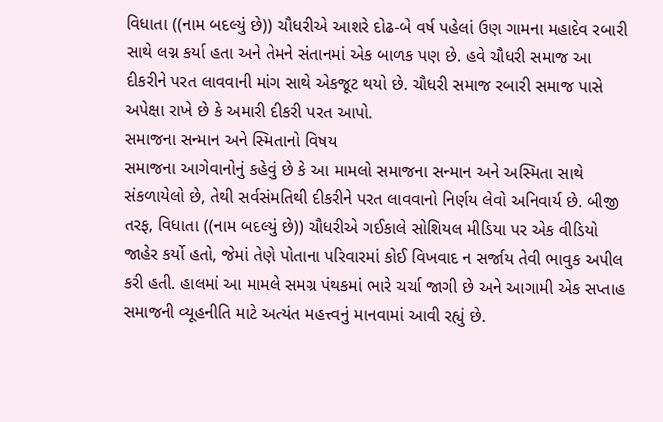વિધાતા ((નામ બદલ્યું છે)) ચૌધરીએ આશરે દોઢ-બે વર્ષ પહેલાં ઉણ ગામના મહાદેવ રબારી સાથે લગ્ન કર્યા હતા અને તેમને સંતાનમાં એક બાળક પણ છે. હવે ચૌધરી સમાજ આ દીકરીને પરત લાવવાની માંગ સાથે એકજૂટ થયો છે. ચૌધરી સમાજ રબારી સમાજ પાસે અપેક્ષા રાખે છે કે અમારી દીકરી પરત આપો.
સમાજના સન્માન અને સ્મિતાનો વિષય
સમાજના આગેવાનોનું કહેવું છે કે આ મામલો સમાજના સન્માન અને અસ્મિતા સાથે સંકળાયેલો છે, તેથી સર્વસંમતિથી દીકરીને પરત લાવવાનો નિર્ણય લેવો અનિવાર્ય છે. બીજી તરફ, વિધાતા ((નામ બદલ્યું છે)) ચૌધરીએ ગઈકાલે સોશિયલ મીડિયા પર એક વીડિયો જાહેર કર્યો હતો, જેમાં તેણે પોતાના પરિવારમાં કોઈ વિખવાદ ન સર્જાય તેવી ભાવુક અપીલ કરી હતી. હાલમાં આ મામલે સમગ્ર પંથકમાં ભારે ચર્ચા જાગી છે અને આગામી એક સપ્તાહ સમાજની વ્યૂહનીતિ માટે અત્યંત મહત્ત્વનું માનવામાં આવી રહ્યું છે.